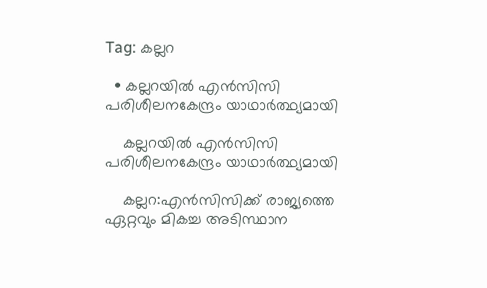Tag: കല്ലറ

  • കല്ലറയിൽ എൻസിസി പരിശീലനകേന്ദ്രം യാഥാർത്ഥ്യമായി

    കല്ലറയിൽ എൻസിസി പരിശീലനകേന്ദ്രം യാഥാർത്ഥ്യമായി

    കല്ലറ:എൻസിസിക്ക് രാജ്യത്തെ ഏറ്റവും മികച്ച അടിസ്ഥാന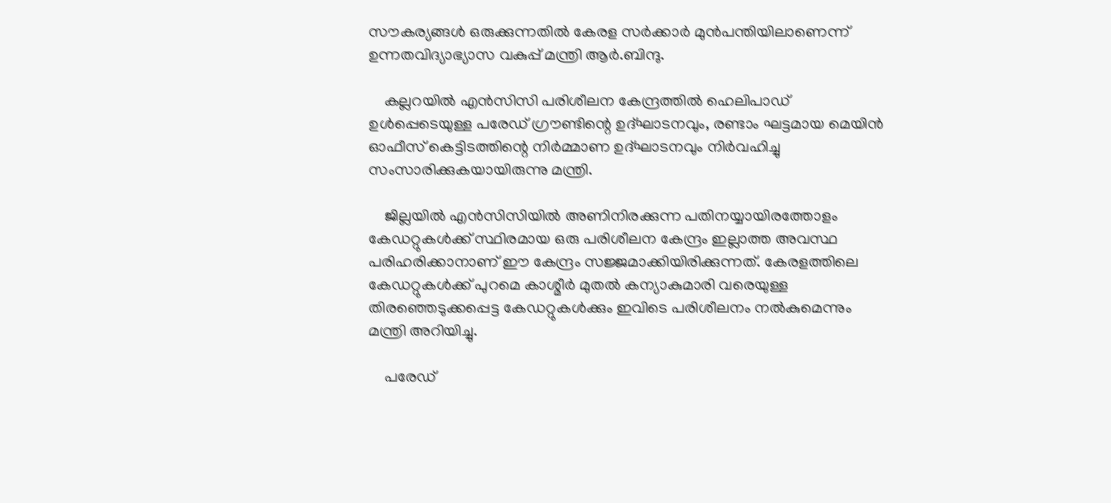സൗകര്യങ്ങൾ ഒരുക്കുന്നതിൽ കേരള സർക്കാർ മുൻപന്തിയിലാണെന്ന് ഉന്നതവിദ്യാഭ്യാസ വകുപ്പ് മന്ത്രി ആർ.ബിന്ദു.

    കല്ലറയിൽ എൻസിസി പരിശീലന കേന്ദ്രത്തിൽ ഹെലിപാഡ് ഉൾപ്പെടെയുള്ള പരേഡ് ഗ്രൗണ്ടിന്റെ ഉദ്ഘാടനവും, രണ്ടാം ഘട്ടമായ മെയിൻ ഓഫീസ് കെട്ടിടത്തിന്റെ നിർമ്മാണ ഉദ്ഘാടനവും നിർവഹിച്ചു സംസാരിക്കുകയായിരുന്നു മന്ത്രി.

    ജില്ലയിൽ എൻസിസിയിൽ അണിനിരക്കുന്ന പതിനയ്യായിരത്തോളം കേഡറ്റുകൾക്ക് സ്ഥിരമായ ഒരു പരിശീലന കേന്ദ്രം ഇല്ലാത്ത അവസ്ഥ പരിഹരിക്കാനാണ് ഈ കേന്ദ്രം സജ്ജമാക്കിയിരിക്കുന്നത്. കേരളത്തിലെ കേഡറ്റുകൾക്ക് പുറമെ കാശ്മീർ മുതൽ കന്യാകുമാരി വരെയുള്ള തിരഞ്ഞെടുക്കപ്പെട്ട കേഡറ്റുകൾക്കും ഇവിടെ പരിശീലനം നൽകുമെന്നും മന്ത്രി അറിയിച്ചു.

    പരേഡ്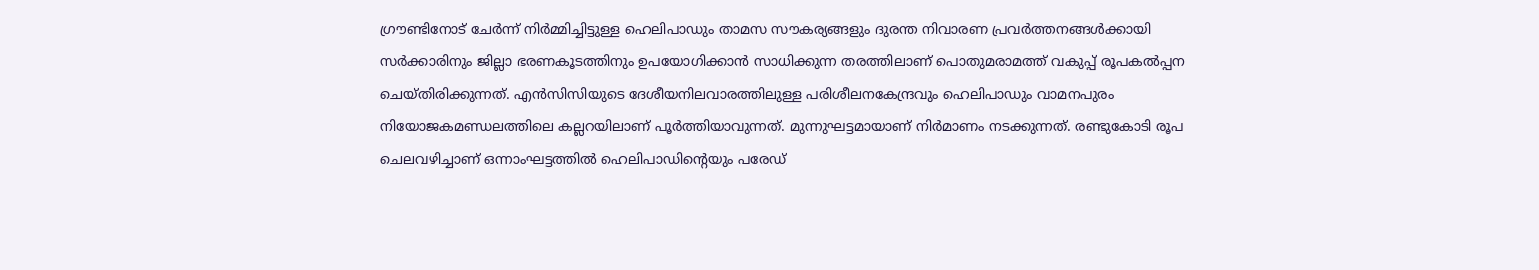ഗ്രൗണ്ടിനോട് ചേർന്ന് നിർമ്മിച്ചിട്ടുള്ള ഹെലിപാഡും താമസ സൗകര്യങ്ങളും ദുരന്ത നിവാരണ പ്രവർത്തനങ്ങൾക്കായി സർക്കാരിനും ജില്ലാ ഭരണകൂടത്തിനും ഉപയോഗിക്കാൻ സാധിക്കുന്ന തരത്തിലാണ് പൊതുമരാമത്ത് വകുപ്പ് രൂപകൽപ്പന ചെയ്തിരിക്കുന്നത്. എൻസിസിയുടെ ദേശീയനിലവാരത്തിലുള്ള പരിശീലനകേന്ദ്രവും ഹെലിപാഡും വാമനപുരം നിയോജകമണ്ഡലത്തിലെ കല്ലറയിലാണ് പൂർത്തിയാവുന്നത്. മുന്നുഘട്ടമായാണ് നിർമാണം നടക്കുന്നത്. രണ്ടുകോടി രൂപ ചെലവഴിച്ചാണ് ഒന്നാംഘട്ടത്തിൽ ഹെലിപാഡിൻ്റെയും പരേഡ്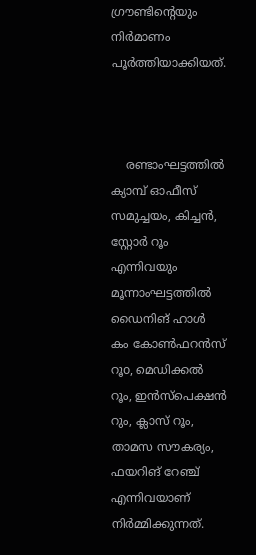ഗ്രൗണ്ടിന്റെയും നിർമാണം പൂർത്തിയാക്കിയത്.



    രണ്ടാംഘട്ടത്തിൽ ക്യാമ്പ് ഓഫീസ് സമുച്ചയം, കിച്ചൻ, സ്റ്റോർ റൂം എന്നിവയും മൂന്നാംഘട്ടത്തിൽ ഡൈനിങ് ഹാൾ കം കോൺഫറൻസ് റൂo, മെഡിക്കൽ റൂം, ഇൻസ്പെക്ഷൻ റും, ക്ലാസ് റൂം, താമസ സൗകര്യം, ഫയറിങ് റേഞ്ച് എന്നിവയാണ് നിർമ്മിക്കുന്നത്.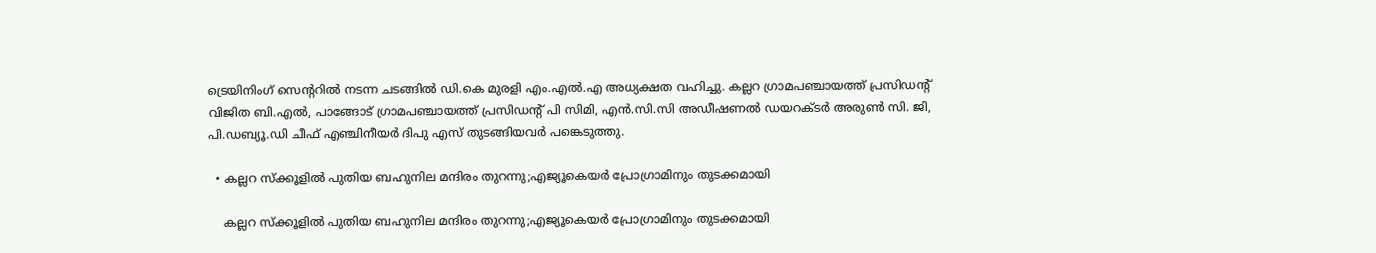ട്രെയിനിംഗ് സെന്ററിൽ നടന്ന ചടങ്ങിൽ ഡി.കെ മുരളി എം.എൽ.എ അധ്യക്ഷത വഹിച്ചു. കല്ലറ ഗ്രാമപഞ്ചായത്ത് പ്രസിഡൻ്റ് വിജിത ബി.എൽ, പാങ്ങോട് ഗ്രാമപഞ്ചായത്ത് പ്രസിഡൻ്റ് പി സിമി, എൻ.സി.സി അഡീഷണൽ ഡയറക്ടർ അരുൺ സി. ജി, പി.ഡബ്യൂ.ഡി ചീഫ് എഞ്ചിനീയർ ദിപു എസ് തുടങ്ങിയവർ പങ്കെടുത്തു.

  • കല്ലറ സ്ക്കൂളിൽ പുതിയ ബഹുനില മന്ദിരം തുറന്നു;എജ്യൂകെയർ പ്രോഗ്രാമിനും തുടക്കമായി

    കല്ലറ സ്ക്കൂളിൽ പുതിയ ബഹുനില മന്ദിരം തുറന്നു;എജ്യൂകെയർ പ്രോഗ്രാമിനും തുടക്കമായി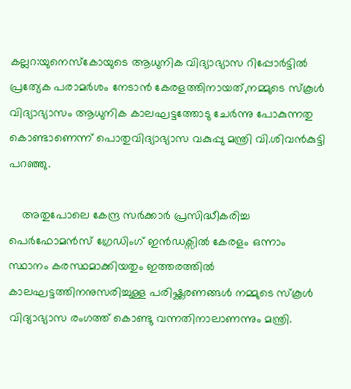കല്ലറ:യുനെസ്കോയുടെ ആധുനിക വിദ്യാഭ്യാസ റിപ്പോർട്ടിൽ പ്രത്യേക പരാമർശം നേടാൻ കേരളത്തിനായത്,നമ്മുടെ സ്കൂൾ വിദ്യാഭ്യാസം ആധുനിക കാലഘട്ടത്തോടു ചേർന്നു പോകുന്നതു കൊണ്ടാണെന്ന് പൊതുവിദ്യാഭ്യാസ വകുപ്പു മന്ത്രി വി.ശിവൻകുട്ടി പറഞ്ഞു.

    അതുപോലെ കേന്ദ്ര സർക്കാർ പ്രസിദ്ധീകരിച്ച പെർഫോമൻസ് ഗ്രേഡിംഗ് ഇൻഡക്സിൽ കേരളം ഒന്നാം സ്ഥാനം കരസ്ഥമാക്കിയതും ഇത്തരത്തിൽ കാലഘട്ടത്തിനനുസരിച്ചുള്ള പരിഷ്ക്കരണങ്ങൾ നമ്മുടെ സ്കൂൾ വിദ്യാഭ്യാസ രംഗത്ത് കൊണ്ടു വന്നതിനാലാണന്നും മന്ത്രി.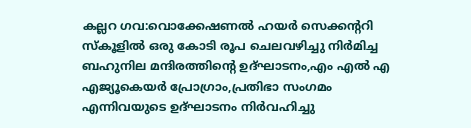കല്ലറ ഗവ:വൊക്കേഷണൽ ഹയർ സെക്കന്ററി സ്കൂളിൽ ഒരു കോടി രൂപ ചെലവഴിച്ചു നിർമിച്ച ബഹുനില മന്ദിരത്തിന്റെ ഉദ്ഘാടനം,എം എൽ എ എജ്യൂകെയർ പ്രോഗ്രാം,പ്രതിഭാ സംഗമം എന്നിവയുടെ ഉദ്ഘാടനം നിർവഹിച്ചു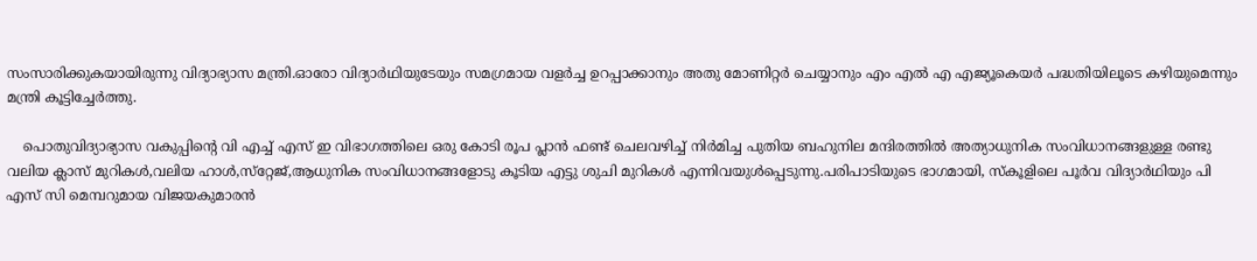സംസാരിക്കുകയായിരുന്നു വിദ്യാഭ്യാസ മന്ത്രി.ഓരോ വിദ്യാർഥിയുടേയും സമഗ്രമായ വളർച്ച ഉറപ്പാക്കാനും അതു മോണിറ്റർ ചെയ്യാനും എം എൽ എ എജ്യൂകെയർ പദ്ധതിയിലൂടെ കഴിയുമെന്നും മന്ത്രി കൂട്ടിച്ചേർത്തു.

    പൊതുവിദ്യാഭ്യാസ വകുപ്പിന്റെ വി എച്ച് എസ് ഇ വിഭാഗത്തിലെ ഒരു കോടി രൂപ പ്ലാൻ ഫണ്ട് ചെലവഴിച്ച് നിർമിച്ച പുതിയ ബഹുനില മന്ദിരത്തിൽ അത്യാധുനിക സംവിധാനങ്ങളുള്ള രണ്ടു വലിയ ക്ലാസ് മുറികൾ,വലിയ ഹാൾ,സ്‌റ്റേജ്,ആധുനിക സംവിധാനങ്ങളോടു കൂടിയ എട്ടു ശുചി മുറികൾ എന്നിവയുൾപ്പെടുന്നു.പരിപാടിയുടെ ഭാഗമായി, സ്കൂളിലെ പൂർവ വിദ്യാർഥിയും പി എസ് സി മെമ്പറുമായ വിജയകുമാരൻ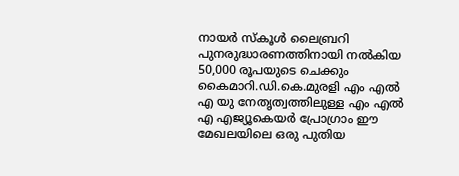നായർ സ്കൂൾ ലൈബ്രറി പുനരുദ്ധാരണത്തിനായി നൽകിയ 50,000 രൂപയുടെ ചെക്കും കൈമാറി.ഡി.കെ.മുരളി എം എൽ എ യു നേതൃത്വത്തിലുള്ള എം എൽ എ എജ്യൂകെയർ പ്രോഗ്രാം ഈ മേഖലയിലെ ഒരു പുതിയ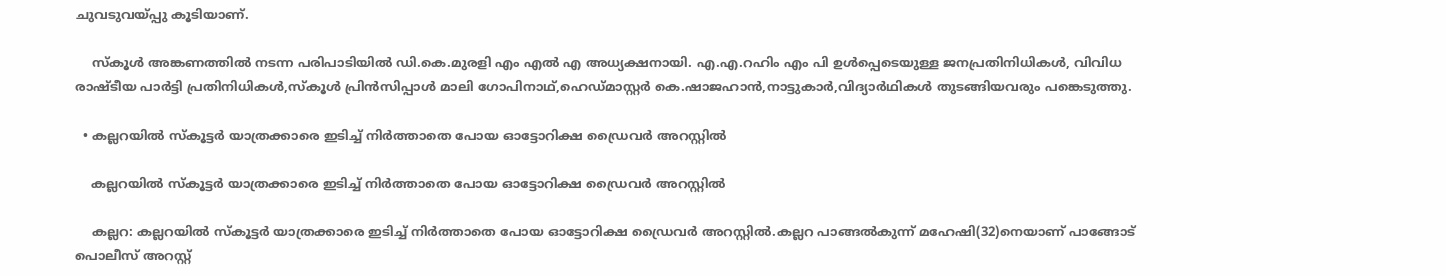ചുവടുവയ്പ്പു കൂടിയാണ്.

    സ്കൂൾ അങ്കണത്തിൽ നടന്ന പരിപാടിയിൽ ഡി.കെ.മുരളി എം എൽ എ അധ്യക്ഷനായി. എ.എ.റഹിം എം പി ഉൾപ്പെടെയുള്ള ജനപ്രതിനിധികൾ, വിവിധ രാഷ്ടീയ പാർട്ടി പ്രതിനിധികൾ,സ്കൂൾ പ്രിൻസിപ്പാൾ മാലി ഗോപിനാഥ്,ഹെഡ്മാസ്റ്റർ കെ.ഷാജഹാൻ,നാട്ടുകാർ,വിദ്യാർഥികൾ തുടങ്ങിയവരും പങ്കെടുത്തു.

  • കല്ലറയില്‍ സ്‌കൂട്ടര്‍ യാത്രക്കാരെ ഇടിച്ച് നിര്‍ത്താതെ പോയ ഓട്ടോറിക്ഷ ഡ്രൈവര്‍ അറസ്റ്റില്‍

    കല്ലറയില്‍ സ്‌കൂട്ടര്‍ യാത്രക്കാരെ ഇടിച്ച് നിര്‍ത്താതെ പോയ ഓട്ടോറിക്ഷ ഡ്രൈവര്‍ അറസ്റ്റില്‍

    കല്ലറ: കല്ലറയില്‍ സ്‌കൂട്ടര്‍ യാത്രക്കാരെ ഇടിച്ച് നിര്‍ത്താതെ പോയ ഓട്ടോറിക്ഷ ഡ്രൈവര്‍ അറസ്റ്റില്‍.കല്ലറ പാങ്ങല്‍കുന്ന് മഹേഷി(32)നെയാണ് പാങ്ങോട് പൊലീസ് അറസ്റ്റ്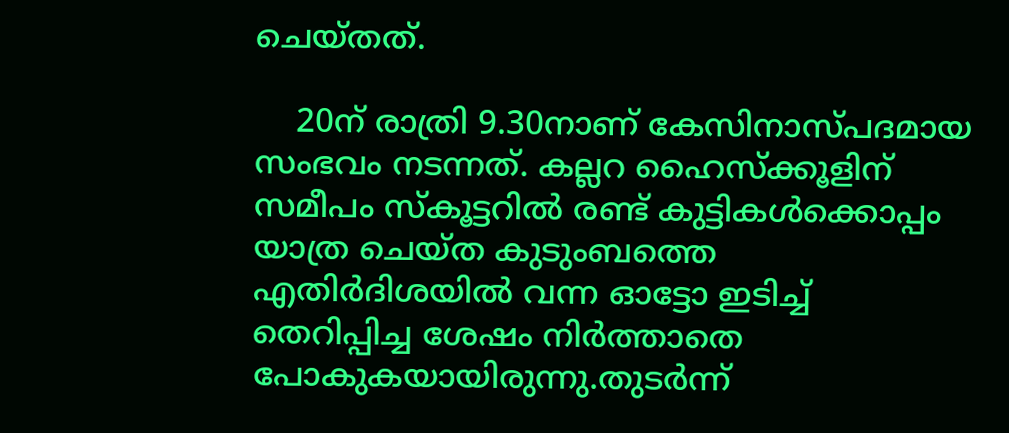ചെയ്തത്.

    20ന് രാത്രി 9.30നാണ് കേസിനാസ്പദമായ സംഭവം നടന്നത്. കല്ലറ ഹൈസ്‌ക്കൂളിന് സമീപം സ്‌കൂട്ടറില്‍ രണ്ട് കുട്ടികള്‍ക്കൊപ്പം യാത്ര ചെയ്ത കുടുംബത്തെ എതിര്‍ദിശയില്‍ വന്ന ഓട്ടോ ഇടിച്ച് തെറിപ്പിച്ച ശേഷം നിര്‍ത്താതെ പോകുകയായിരുന്നു.തുടര്‍ന്ന്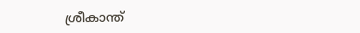ശ്രീകാന്ത്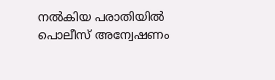നല്‍കിയ പരാതിയില്‍ പൊലീസ് അന്വേഷണം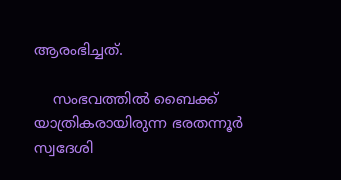ആരംഭിച്ചത്.

    സംഭവത്തില്‍ ബൈക്ക് യാത്രികരായിരുന്ന ഭരതന്നൂര്‍ സ്വദേശി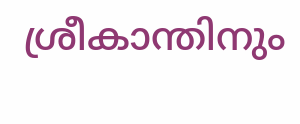ശ്രീകാന്തിനും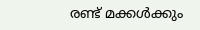രണ്ട് മക്കള്‍ക്കും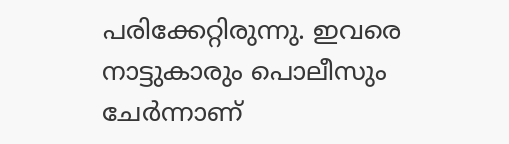പരിക്കേറ്റിരുന്നു. ഇവരെ നാട്ടുകാരും പൊലീസും ചേര്‍ന്നാണ്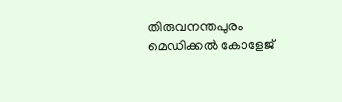തിരുവനന്തപുരം മെഡിക്കല്‍ കോളേജ്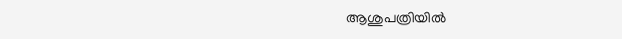ആശുപത്രിയില്‍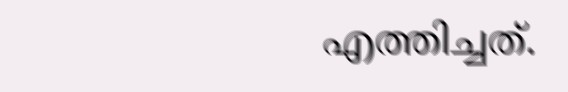എത്തിച്ചത്.